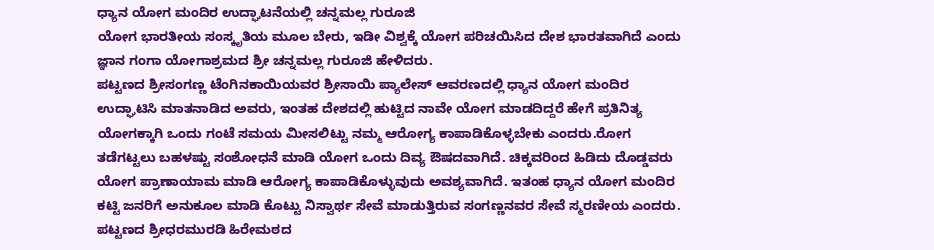ಧ್ಯಾನ ಯೋಗ ಮಂದಿರ ಉದ್ಘಾಟನೆಯಲ್ಲಿ ಚನ್ನಮಲ್ಲ ಗುರೂಜಿ
ಯೋಗ ಭಾರತೀಯ ಸಂಸ್ಕೃತಿಯ ಮೂಲ ಬೇರು, ಇಡೀ ವಿಶ್ವಕ್ಕೆ ಯೋಗ ಪರಿಚಯಿಸಿದ ದೇಶ ಭಾರತವಾಗಿದೆ ಎಂದು ಜ್ಞಾನ ಗಂಗಾ ಯೋಗಾಶ್ರಮದ ಶ್ರೀ ಚನ್ನಮಲ್ಲ ಗುರೂಜಿ ಹೇಳಿದರು.
ಪಟ್ಟಣದ ಶ್ರೀಸಂಗಣ್ಣ ಟೆಂಗಿನಕಾಯಿಯವರ ಶ್ರೀಸಾಯಿ ಪ್ಯಾಲೇಸ್ ಆವರಣದಲ್ಲಿ ಧ್ಯಾನ ಯೋಗ ಮಂದಿರ ಉದ್ಘಾಟಿಸಿ ಮಾತನಾಡಿದ ಅವರು, ಇಂತಹ ದೇಶದಲ್ಲಿ ಹುಟ್ಟಿದ ನಾವೇ ಯೋಗ ಮಾಡದಿದ್ದರೆ ಹೇಗೆ ಪ್ರತಿನಿತ್ಯ ಯೋಗಕ್ಕಾಗಿ ಒಂದು ಗಂಟೆ ಸಮಯ ಮೀಸಲಿಟ್ಟು ನಮ್ಮ ಆರೋಗ್ಯ ಕಾಪಾಡಿಕೊಳ್ಳಬೇಕು ಎಂದರು.ರೋಗ ತಡೆಗಟ್ಟಲು ಬಹಳಷ್ಟು ಸಂಶೋಧನೆ ಮಾಡಿ ಯೋಗ ಒಂದು ದಿವ್ಯ ಔಷದವಾಗಿದೆ. ಚಿಕ್ಕವರಿಂದ ಹಿಡಿದು ದೊಡ್ಡವರು ಯೋಗ ಪ್ರಾಣಾಯಾಮ ಮಾಡಿ ಆರೋಗ್ಯ ಕಾಪಾಡಿಕೊಳ್ಳುವುದು ಅವಶ್ಯವಾಗಿದೆ. ಇತಂಹ ಧ್ಯಾನ ಯೋಗ ಮಂದಿರ ಕಟ್ಟಿ ಜನರಿಗೆ ಅನುಕೂಲ ಮಾಡಿ ಕೊಟ್ಟು ನಿಸ್ವಾರ್ಥ ಸೇವೆ ಮಾಡುತ್ತಿರುವ ಸಂಗಣ್ಣನವರ ಸೇವೆ ಸ್ಮರಣೀಯ ಎಂದರು.
ಪಟ್ಟಣದ ಶ್ರೀಧರಮುರಡಿ ಹಿರೇಮಠದ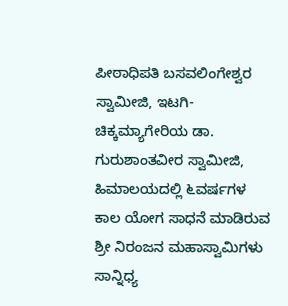ಪೀಠಾಧಿಪತಿ ಬಸವಲಿಂಗೇಶ್ವರ ಸ್ವಾಮೀಜಿ, ಇಟಗಿ-ಚಿಕ್ಕಮ್ಯಾಗೇರಿಯ ಡಾ. ಗುರುಶಾಂತವೀರ ಸ್ವಾಮೀಜಿ, ಹಿಮಾಲಯದಲ್ಲಿ ೬ವರ್ಷಗಳ ಕಾಲ ಯೋಗ ಸಾಧನೆ ಮಾಡಿರುವ ಶ್ರೀ ನಿರಂಜನ ಮಹಾಸ್ವಾಮಿಗಳು ಸಾನ್ನಿಧ್ಯ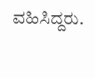ವಹಿಸಿದ್ದರು.